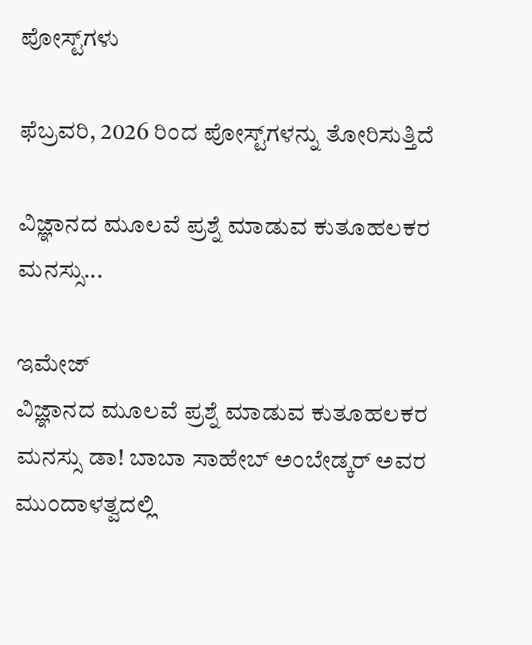ಪೋಸ್ಟ್‌ಗಳು

ಫೆಬ್ರವರಿ, 2026 ರಿಂದ ಪೋಸ್ಟ್‌ಗಳನ್ನು ತೋರಿಸುತ್ತಿದೆ

ವಿಜ್ಞಾನದ ಮೂಲವೆ ಪ್ರಶ್ನೆ ಮಾಡುವ ಕುತೂಹಲಕರ ಮನಸ್ಸು...

ಇಮೇಜ್
ವಿಜ್ಞಾನದ ಮೂಲವೆ ಪ್ರಶ್ನೆ ಮಾಡುವ ಕುತೂಹಲಕರ ಮನಸ್ಸು ಡಾ! ಬಾಬಾ ಸಾಹೇಬ್ ಅಂಬೇಡ್ಕರ್ ಅವರ ಮುಂದಾಳತ್ವದಲ್ಲಿ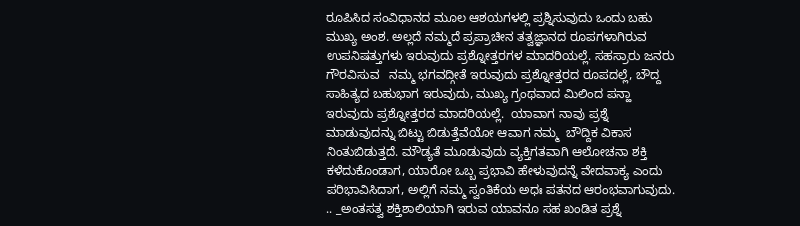ರೂಪಿಸಿದ ಸಂವಿಧಾನದ ಮೂಲ ಆಶಯಗಳಲ್ಲಿ ಪ್ರಶ್ನಿಸುವುದು ಒಂದು ಬಹು ಮುಖ್ಯ ಅಂಶ. ಅಲ್ಲದೆ ನಮ್ಮದೆ ಪ್ರಪ್ರಾಚೀನ ತತ್ವಜ್ಞಾನದ ರೂಪಗಳಾಗಿರುವ ಉಪನಿಷತ್ತುಗಳು ಇರುವುದು ಪ್ರಶ್ನೋತ್ತರಗಳ ಮಾದರಿಯಲ್ಲೆ. ಸಹಸ್ರಾರು ಜನರು ಗೌರವಿಸುವ   ನಮ್ಮ ಭಗವದ್ಗೀತೆ ಇರುವುದು ಪ್ರಶ್ನೋತ್ತರದ ರೂಪದಲ್ಲೆ, ಬೌದ್ದ ಸಾಹಿತ್ಯದ ಬಹುಭಾಗ ಇರುವುದು, ಮುಖ್ಯ ಗ್ರಂಥವಾದ ಮಿಲಿಂದ ಪನ್ಹಾ ಇರುವುದು ಪ್ರಶ್ನೋತ್ತರದ ಮಾದರಿಯಲ್ಲೆ.  ಯಾವಾಗ ನಾವು ಪ್ರಶ್ನೆ ಮಾಡುವುದನ್ನು ಬಿಟ್ಟು ಬಿಡುತ್ತೆವೆಯೋ ಆವಾಗ ನಮ್ಮ  ಬೌದ್ದಿಕ ವಿಕಾಸ ನಿಂತುಬಿಡುತ್ತದೆ. ಮೌಡ್ಯತೆ ಮೂಡುವುದು ವ್ಯಕ್ತಿಗತವಾಗಿ ಆಲೋಚನಾ ಶಕ್ತಿ ಕಳೆದುಕೊಂಡಾಗ, ಯಾರೋ ಒಬ್ಬ ಪ್ರಭಾವಿ ಹೇಳುವುದನ್ನೆ ವೇದವಾಕ್ಯ ಎಂದು ಪರಿಭಾವಿಸಿದಾಗ, ಅಲ್ಲಿಗೆ ನಮ್ಮ ಸ್ವಂತಿಕೆಯ ಅಧಃ ಪತನದ ಆರಂಭವಾಗುವುದು. .. _ಅಂತಸತ್ವ ಶಕ್ತಿಶಾಲಿಯಾಗಿ ಇರುವ ಯಾವನೂ ಸಹ ಖಂಡಿತ ಪ್ರಶ್ನೆ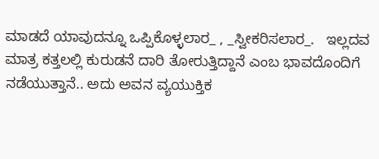ಮಾಡದೆ ಯಾವುದನ್ನೂ ಒಪ್ಪಿಕೊಳ್ಳಲಾರ_ , _ಸ್ವೀಕರಿಸಲಾರ_.   ಇಲ್ಲದವ ಮಾತ್ರ ಕತ್ತಲಲ್ಲಿ ಕುರುಡನೆ ದಾರಿ ತೋರುತ್ತಿದ್ದಾನೆ ಎಂಬ ಭಾವದೊಂದಿಗೆ ನಡೆಯುತ್ತಾನೆ.. ಅದು ಅವನ ವ್ಯಯುಕ್ತಿಕ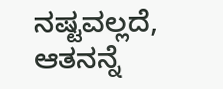ನಷ್ಟವಲ್ಲದೆ, ಆತನನ್ನೆ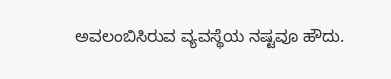ಅವಲಂಬಿಸಿರುವ ವ್ಯವಸ್ಥೆಯ ನಷ್ಟವೂ ಹೌದು.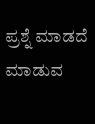ಪ್ರಶ್ನೆ ಮಾಡದೆ ಮಾಡುವ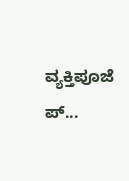ವ್ಯಕ್ತಿಪೂಜೆ ಪ್...